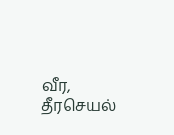வீர, தீரசெயல்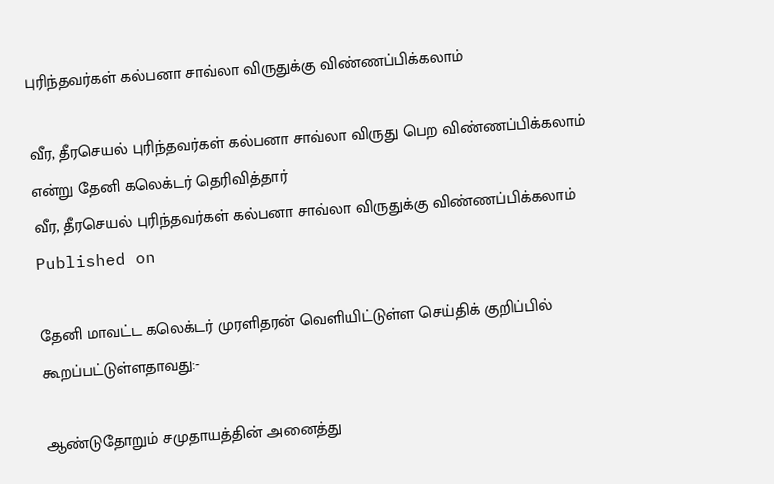புரிந்தவர்கள் கல்பனா சாவ்லா விருதுக்கு விண்ணப்பிக்கலாம்

வீர, தீரசெயல் புரிந்தவர்கள் கல்பனா சாவ்லா விருது பெற விண்ணப்பிக்கலாம் என்று தேனி கலெக்டர் தெரிவித்தார்
வீர, தீரசெயல் புரிந்தவர்கள் கல்பனா சாவ்லா விருதுக்கு விண்ணப்பிக்கலாம்
Published on

தேனி மாவட்ட கலெக்டர் முரளிதரன் வெளியிட்டுள்ள செய்திக் குறிப்பில் கூறப்பட்டுள்ளதாவது:-

ஆண்டுதோறும் சமுதாயத்தின் அனைத்து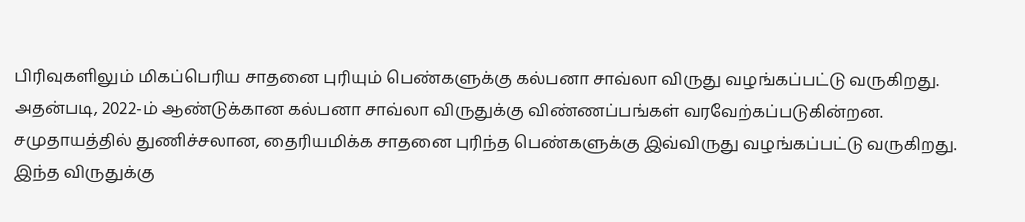பிரிவுகளிலும் மிகப்பெரிய சாதனை புரியும் பெண்களுக்கு கல்பனா சாவ்லா விருது வழங்கப்பட்டு வருகிறது. அதன்படி, 2022-ம் ஆண்டுக்கான கல்பனா சாவ்லா விருதுக்கு விண்ணப்பங்கள் வரவேற்கப்படுகின்றன. சமுதாயத்தில் துணிச்சலான, தைரியமிக்க சாதனை புரிந்த பெண்களுக்கு இவ்விருது வழங்கப்பட்டு வருகிறது. இந்த விருதுக்கு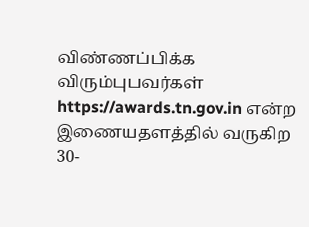விண்ணப்பிக்க விரும்புபவர்கள் https://awards.tn.gov.in என்ற இணையதளத்தில் வருகிற 30-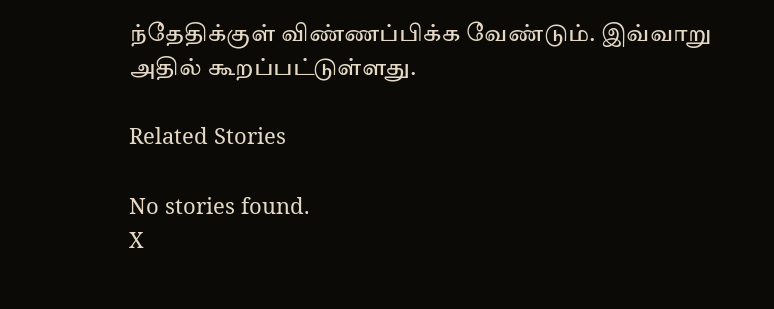ந்தேதிக்குள் விண்ணப்பிக்க வேண்டும். இவ்வாறு அதில் கூறப்பட்டுள்ளது.

Related Stories

No stories found.
X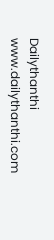Dailythanthi
www.dailythanthi.com